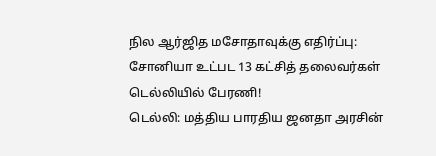நில ஆர்ஜித மசோதாவுக்கு எதிர்ப்பு: சோனியா உட்பட 13 கட்சித் தலைவர்கள் டெல்லியில் பேரணி!
டெல்லி: மத்திய பாரதிய ஜனதா அரசின்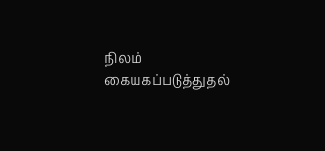நிலம் கையகப்படுத்துதல்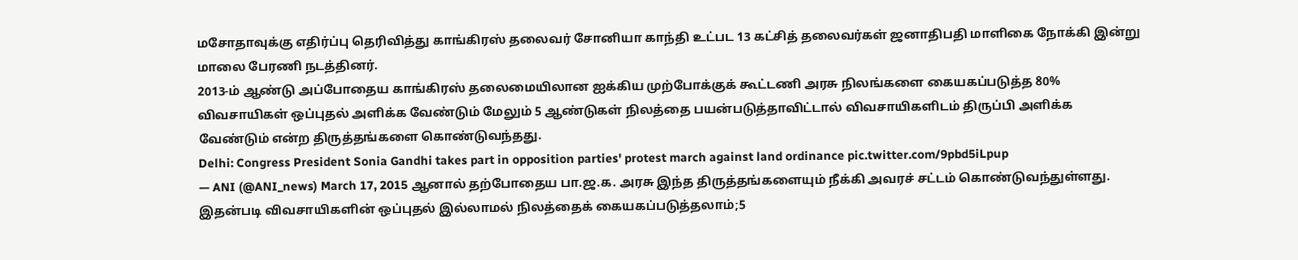மசோதாவுக்கு எதிர்ப்பு தெரிவித்து காங்கிரஸ் தலைவர் சோனியா காந்தி உட்பட 13 கட்சித் தலைவர்கள் ஜனாதிபதி மாளிகை நோக்கி இன்று மாலை பேரணி நடத்தினர்.
2013-ம் ஆண்டு அப்போதைய காங்கிரஸ் தலைமையிலான ஐக்கிய முற்போக்குக் கூட்டணி அரசு நிலங்களை கையகப்படுத்த 80% விவசாயிகள் ஒப்புதல் அளிக்க வேண்டும் மேலும் 5 ஆண்டுகள் நிலத்தை பயன்படுத்தாவிட்டால் விவசாயிகளிடம் திருப்பி அளிக்க வேண்டும் என்ற திருத்தங்களை கொண்டுவந்தது.
Delhi: Congress President Sonia Gandhi takes part in opposition parties' protest march against land ordinance pic.twitter.com/9pbd5iLpup
— ANI (@ANI_news) March 17, 2015 ஆனால் தற்போதைய பா.ஜ.க. அரசு இந்த திருத்தங்களையும் நீக்கி அவரச் சட்டம் கொண்டுவந்துள்ளது. இதன்படி விவசாயிகளின் ஒப்புதல் இல்லாமல் நிலத்தைக் கையகப்படுத்தலாம்;5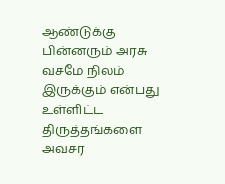ஆண்டுக்கு பின்னரும் அரசு வசமே நிலம் இருக்கும் என்பது உள்ளிட்ட திருத்தங்களை அவசர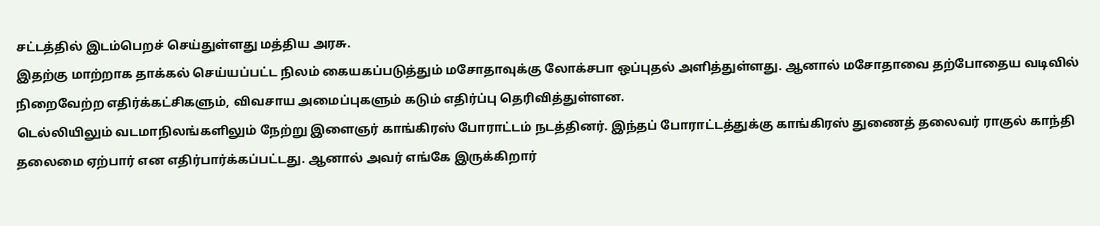சட்டத்தில் இடம்பெறச் செய்துள்ளது மத்திய அரசு.
இதற்கு மாற்றாக தாக்கல் செய்யப்பட்ட நிலம் கையகப்படுத்தும் மசோதாவுக்கு லோக்சபா ஒப்புதல் அளித்துள்ளது. ஆனால் மசோதாவை தற்போதைய வடிவில் நிறைவேற்ற எதிர்க்கட்சிகளும், விவசாய அமைப்புகளும் கடும் எதிர்ப்பு தெரிவித்துள்ளன.
டெல்லியிலும் வடமாநிலங்களிலும் நேற்று இளைஞர் காங்கிரஸ் போராட்டம் நடத்தினர். இந்தப் போராட்டத்துக்கு காங்கிரஸ் துணைத் தலைவர் ராகுல் காந்தி தலைமை ஏற்பார் என எதிர்பார்க்கப்பட்டது. ஆனால் அவர் எங்கே இருக்கிறார்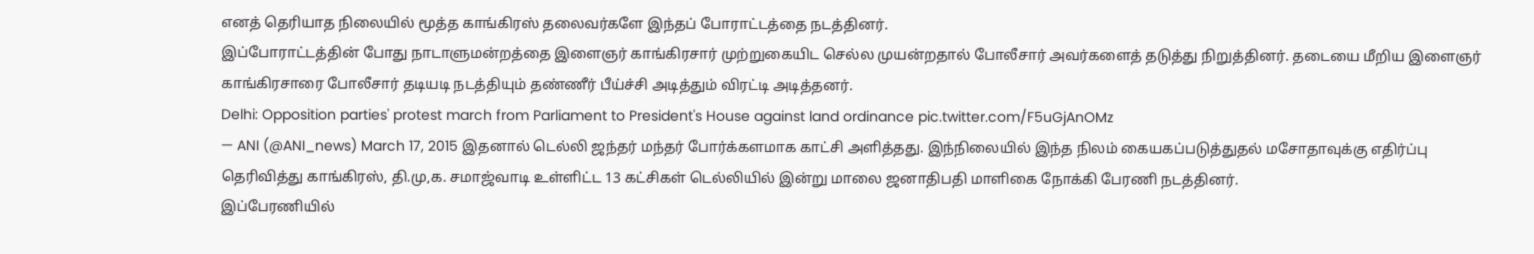எனத் தெரியாத நிலையில் மூத்த காங்கிரஸ் தலைவர்களே இந்தப் போராட்டத்தை நடத்தினர்.
இப்போராட்டத்தின் போது நாடாளுமன்றத்தை இளைஞர் காங்கிரசார் முற்றுகையிட செல்ல முயன்றதால் போலீசார் அவர்களைத் தடுத்து நிறுத்தினர். தடையை மீறிய இளைஞர் காங்கிரசாரை போலீசார் தடியடி நடத்தியும் தண்ணீர் பீய்ச்சி அடித்தும் விரட்டி அடித்தனர்.
Delhi: Opposition parties' protest march from Parliament to President's House against land ordinance pic.twitter.com/F5uGjAnOMz
— ANI (@ANI_news) March 17, 2015 இதனால் டெல்லி ஜந்தர் மந்தர் போர்க்களமாக காட்சி அளித்தது. இந்நிலையில் இந்த நிலம் கையகப்படுத்துதல் மசோதாவுக்கு எதிர்ப்பு தெரிவித்து காங்கிரஸ், தி.மு,க. சமாஜ்வாடி உள்ளிட்ட 13 கட்சிகள் டெல்லியில் இன்று மாலை ஜனாதிபதி மாளிகை நோக்கி பேரணி நடத்தினர்.
இப்பேரணியில்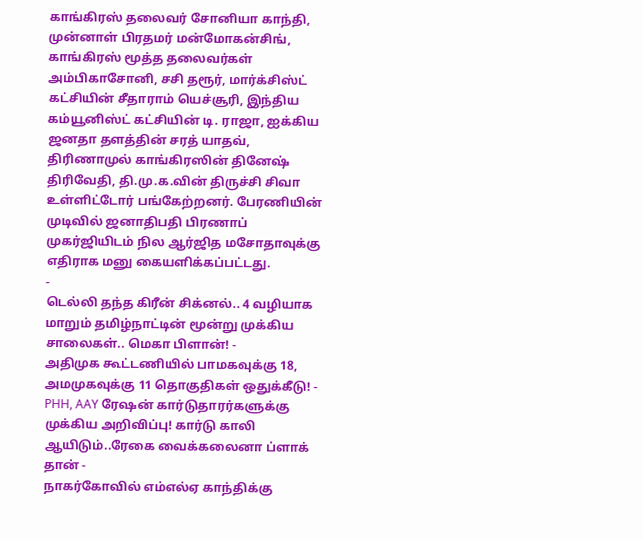காங்கிரஸ் தலைவர் சோனியா காந்தி, முன்னாள் பிரதமர் மன்மோகன்சிங், காங்கிரஸ் மூத்த தலைவர்கள் அம்பிகாசோனி, சசி தரூர், மார்க்சிஸ்ட் கட்சியின் சீதாராம் யெச்சூரி, இந்திய கம்யூனிஸ்ட் கட்சியின் டி. ராஜா, ஐக்கிய ஜனதா தளத்தின் சரத் யாதவ், திரிணாமுல் காங்கிரஸின் தினேஷ் திரிவேதி, தி.மு.க.வின் திருச்சி சிவா உள்ளிட்டோர் பங்கேற்றனர். பேரணியின் முடிவில் ஜனாதிபதி பிரணாப் முகர்ஜியிடம் நில ஆர்ஜித மசோதாவுக்கு எதிராக மனு கையளிக்கப்பட்டது.
-
டெல்லி தந்த கிரீன் சிக்னல்.. 4 வழியாக மாறும் தமிழ்நாட்டின் மூன்று முக்கிய சாலைகள்.. மெகா பிளான்! -
அதிமுக கூட்டணியில் பாமகவுக்கு 18, அமமுகவுக்கு 11 தொகுதிகள் ஒதுக்கீடு! -
PHH, AAY ரேஷன் கார்டுதாரர்களுக்கு முக்கிய அறிவிப்பு! கார்டு காலி ஆயிடும்..ரேகை வைக்கலைனா ப்ளாக் தான் -
நாகர்கோவில் எம்எல்ஏ காந்திக்கு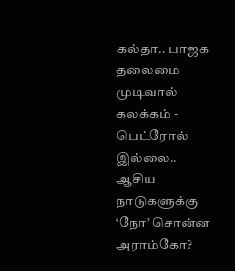கல்தா.. பாஜக தலைமை முடிவால் கலக்கம் -
பெட்ரோல் இல்லை.. ஆசிய நாடுகளுக்கு ‘நோ’ சொன்ன அராம்கோ?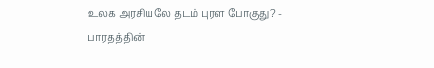உலக அரசியலே தடம் புரள போகுது? -
பாரதத்தின்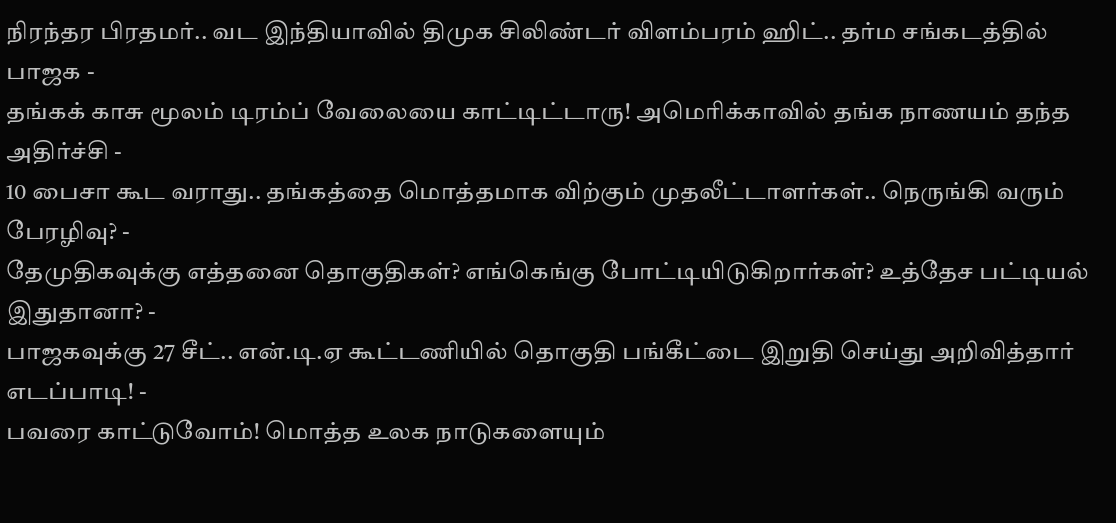நிரந்தர பிரதமர்.. வட இந்தியாவில் திமுக சிலிண்டர் விளம்பரம் ஹிட்.. தர்ம சங்கடத்தில் பாஜக -
தங்கக் காசு மூலம் டிரம்ப் வேலையை காட்டிட்டாரு! அமெரிக்காவில் தங்க நாணயம் தந்த அதிர்ச்சி -
10 பைசா கூட வராது.. தங்கத்தை மொத்தமாக விற்கும் முதலீட்டாளர்கள்.. நெருங்கி வரும் பேரழிவு? -
தேமுதிகவுக்கு எத்தனை தொகுதிகள்? எங்கெங்கு போட்டியிடுகிறார்கள்? உத்தேச பட்டியல் இதுதானா? -
பாஜகவுக்கு 27 சீட்.. என்.டி.ஏ கூட்டணியில் தொகுதி பங்கீட்டை இறுதி செய்து அறிவித்தார் எடப்பாடி! -
பவரை காட்டுவோம்! மொத்த உலக நாடுகளையும்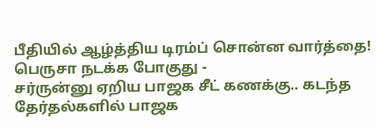பீதியில் ஆழ்த்திய டிரம்ப் சொன்ன வார்த்தை! பெருசா நடக்க போகுது -
சர்ருன்னு ஏறிய பாஜக சீட் கணக்கு.. கடந்த தேர்தல்களில் பாஜக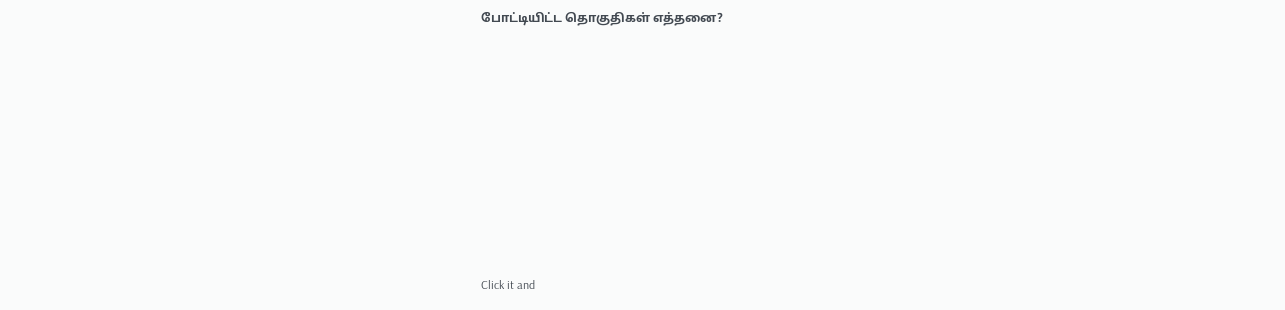போட்டியிட்ட தொகுதிகள் எத்தனை?












Click it and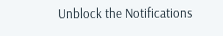Unblock the Notifications